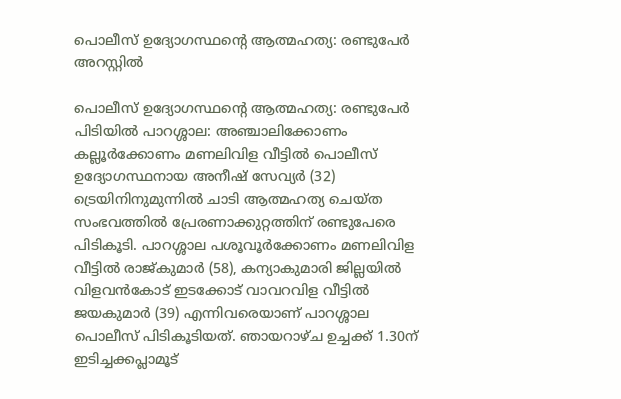പൊലീസ് ഉദ്യോഗസ്ഥന്റെ ആത്മഹത്യ: രണ്ടുപേര്‍ അറസ്റ്റിൽ

പൊലീസ് ഉദ്യോഗസ്ഥന്റെ ആത്മഹത്യ: രണ്ടുപേര്‍ പിടിയില്‍ പാറശ്ശാല: അഞ്ചാലിക്കോണം കല്ലൂര്‍ക്കോണം മണലിവിള വീട്ടില്‍ പൊലീസ് ഉദ്യോഗസ്ഥനായ അനീഷ് സേവ്യര്‍ (32) ട്രെയിനിനുമുന്നില്‍ ചാടി ആത്മഹത്യ ചെയ്ത സംഭവത്തില്‍ പ്രേരണാക്കുറ്റത്തിന് രണ്ടുപേരെ പിടികൂടി. പാറശ്ശാല പശൂവൂര്‍ക്കോണം മണലിവിള വീട്ടില്‍ രാജ്കുമാര്‍ (58), കന്യാകുമാരി ജില്ലയില്‍ വിളവൻകോട് ഇടക്കോട് വാവറവിള വീട്ടില്‍ ജയകുമാര്‍ (39) എന്നിവരെയാണ് പാറശ്ശാല പൊലീസ് പിടികൂടിയത്. ഞായറാഴ്ച ഉച്ചക്ക് 1.30ന് ഇടിച്ചക്കപ്ലാമൂട്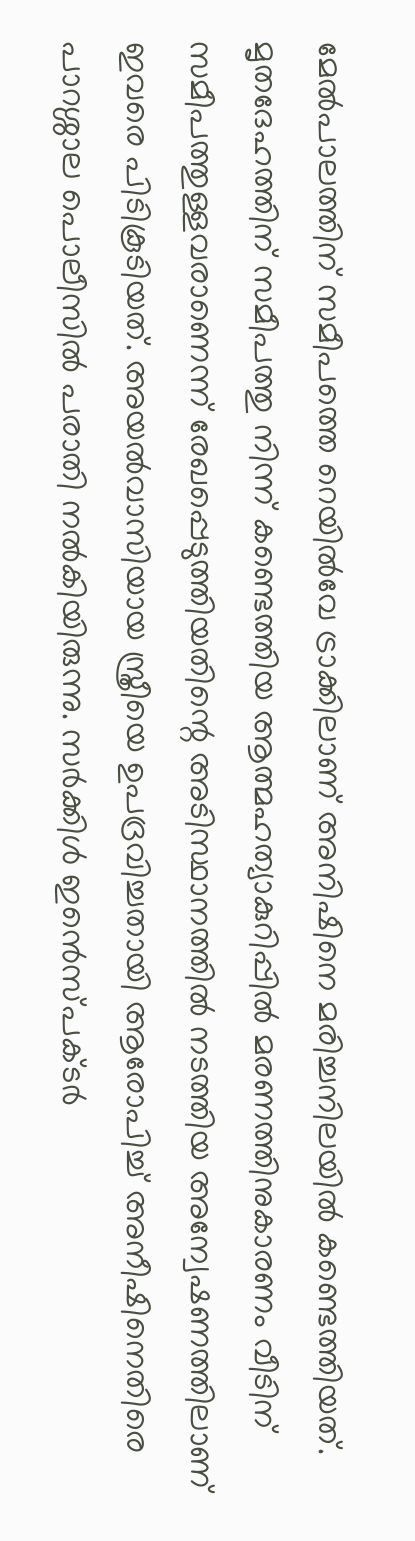മേല്‍പാലത്തിന് സമീപത്തെ റെയില്‍വേ ട്രാക്കിലാണ് അനിഷിനെ മരിച്ചനിലയില്‍ കണ്ടെത്തിയത്. മൃതദേഹത്തിന് സമീപത്തു നിന്ന് കണ്ടെത്തിയ ആത്മഹത്യാകുറിപ്പില്‍ മരണത്തിനുകാരണം വീടിന് സമീപത്തുള്ളവരാണെന്ന് രേഖപ്പെടുത്തിയതിന്റെ അടിസ്ഥാനത്തില്‍ നടത്തിയ അന്വേഷണത്തിലാണ് ഇവരെ പിടികൂടിയത്. അയല്‍വാസിയായ സ്ത്രീയെ ഉപദ്രവിച്ചതായി ആരോപിച്ച് അനീഷിനെതിരെ പാറശ്ശാല പൊലീസില്‍ പരാതി നല്‍കിയിരുന്നു. സര്‍ക്കിള്‍ ഇൻെസ്പക്ടര്‍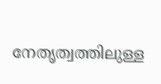നേതൃത്വത്തിലുള്ള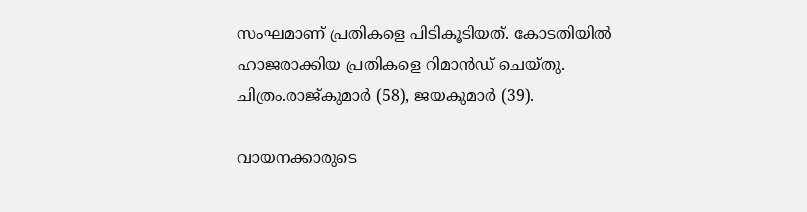സംഘമാണ് പ്രതികളെ പിടികൂടിയത്. കോടതിയില്‍ ഹാജരാക്കിയ പ്രതികളെ റിമാൻഡ് ചെയ്തു. ചിത്രം.രാജ്കുമാര്‍ (58), ജയകുമാര്‍ (39).

വായനക്കാരുടെ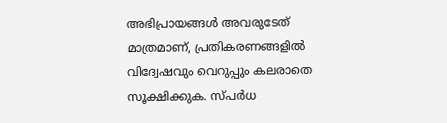അഭിപ്രായങ്ങള്‍ അവരുടേത് മാത്രമാണ്, പ്രതികരണങ്ങളിൽ വിദ്വേഷവും വെറുപ്പും കലരാതെ സൂക്ഷിക്കുക. സ്പർധ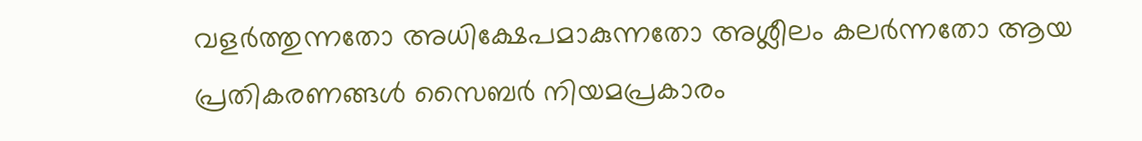വളർത്തുന്നതോ അധിക്ഷേപമാകുന്നതോ അശ്ലീലം കലർന്നതോ ആയ പ്രതികരണങ്ങൾ സൈബർ നിയമപ്രകാരം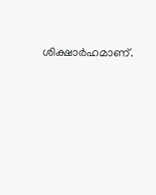ശിക്ഷാർഹമാണ്.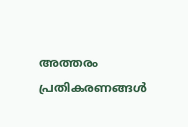അത്തരം പ്രതികരണങ്ങൾ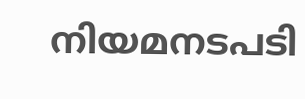നിയമനടപടി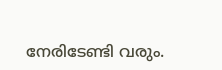നേരിടേണ്ടി വരും.